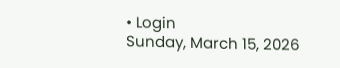• Login
Sunday, March 15, 2026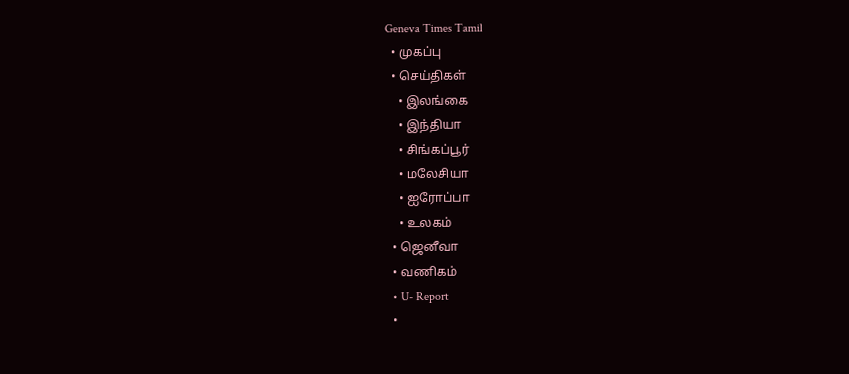Geneva Times Tamil
  • முகப்பு
  • செய்திகள்
    • இலங்கை
    • இந்தியா
    • சிங்கப்பூர்
    • மலேசியா
    • ஐரோப்பா
    • உலகம்
  • ஜெனீவா
  • வணிகம்
  • U- Report
  •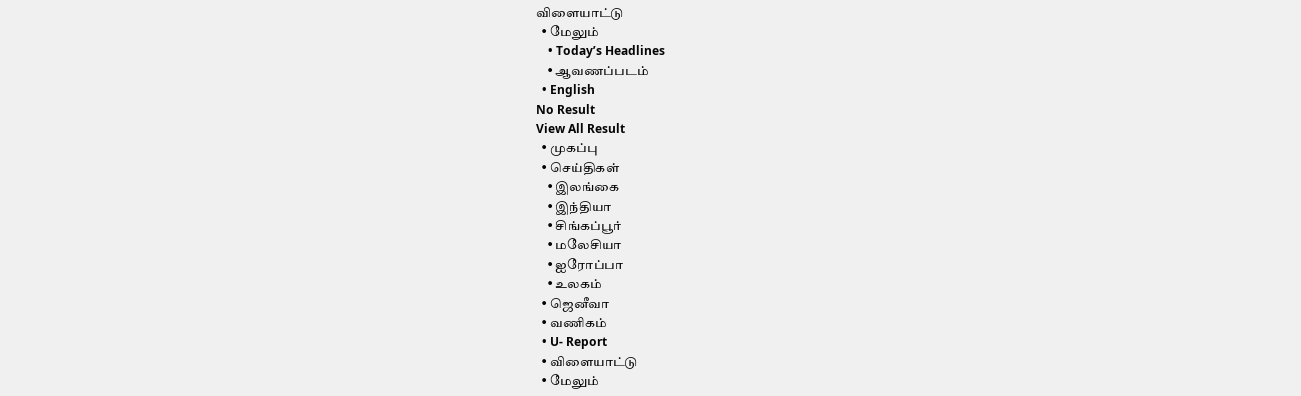விளையாட்டு
  • மேலும்
    • Today’s Headlines
    • ஆவணப்படம்
  • English
No Result
View All Result
  • முகப்பு
  • செய்திகள்
    • இலங்கை
    • இந்தியா
    • சிங்கப்பூர்
    • மலேசியா
    • ஐரோப்பா
    • உலகம்
  • ஜெனீவா
  • வணிகம்
  • U- Report
  • விளையாட்டு
  • மேலும்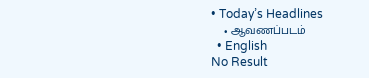• Today’s Headlines
    • ஆவணப்படம்
  • English
No Result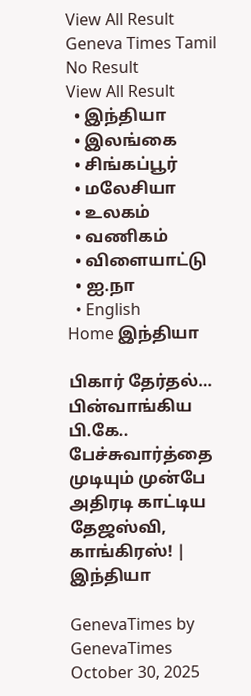View All Result
Geneva Times Tamil
No Result
View All Result
  • இந்தியா
  • இலங்கை
  • சிங்கப்பூர்
  • மலேசியா
  • உலகம்
  • வணிகம்
  • விளையாட்டு
  • ஐ.நா
  • English
Home இந்தியா

பிகார் தேர்தல்… பின்வாங்கிய பி.கே.. பேச்சுவார்த்தை முடியும் முன்பே அதிரடி காட்டிய தேஜஸ்வி, காங்கிரஸ்! | இந்தியா

GenevaTimes by GenevaTimes
October 30, 2025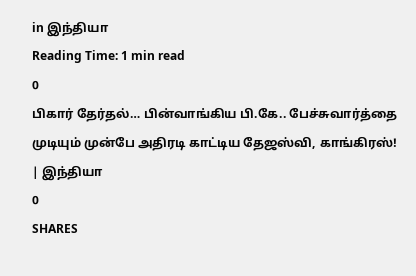in இந்தியா
Reading Time: 1 min read
0
பிகார் தேர்தல்… பின்வாங்கிய பி.கே.. பேச்சுவார்த்தை முடியும் முன்பே அதிரடி காட்டிய தேஜஸ்வி, காங்கிரஸ்! | இந்தியா
0
SHARES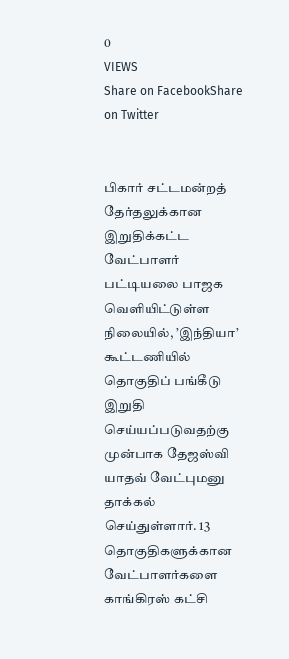0
VIEWS
Share on FacebookShare on Twitter


பிகார் சட்டமன்றத் தேர்தலுக்கான இறுதிக்கட்ட வேட்பாளர் பட்டியலை பாஜக வெளியிட்டுள்ள நிலையில், ’இந்தியா’ கூட்டணியில் தொகுதிப் பங்கீடு இறுதி செய்யப்படுவதற்கு முன்பாக தேஜஸ்வி யாதவ் வேட்புமனு தாக்கல் செய்துள்ளார். 13 தொகுதிகளுக்கான வேட்பாளர்களை காங்கிரஸ் கட்சி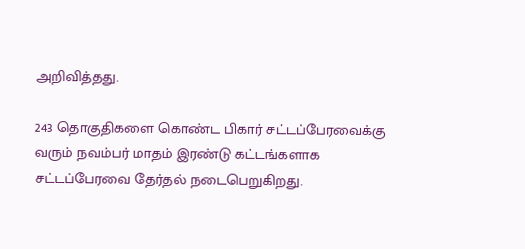அறிவித்தது.

243 தொகுதிகளை கொண்ட பிகார் சட்டப்பேரவைக்கு வரும் நவம்பர் மாதம் இரண்டு கட்டங்களாக சட்டப்பேரவை தேர்தல் நடைபெறுகிறது.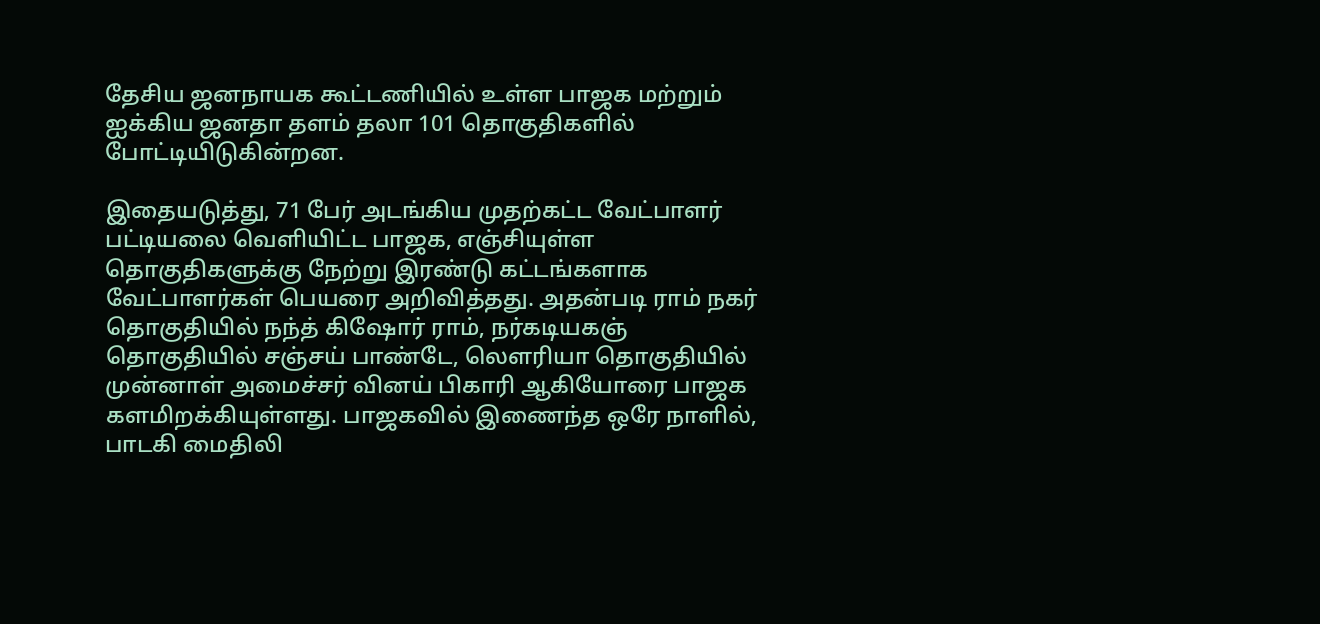தேசிய ஜனநாயக கூட்டணியில் உள்ள பாஜக மற்றும் ஐக்கிய ஜனதா தளம் தலா 101 தொகுதிகளில் போட்டியிடுகின்றன.

இதையடுத்து, 71 பேர் அடங்கிய முதற்கட்ட வேட்பாளர் பட்டியலை வெளியிட்ட பாஜக, எஞ்சியுள்ள தொகுதிகளுக்கு நேற்று இரண்டு கட்டங்களாக வேட்பாளர்கள் பெயரை அறிவித்தது. அதன்படி ராம் நகர் தொகுதியில் நந்த் கிஷோர் ராம், நர்கடியகஞ் தொகுதியில் சஞ்சய் பாண்டே, லெளரியா தொகுதியில் முன்னாள் அமைச்சர் வினய் பிகாரி ஆகியோரை பாஜக களமிறக்கியுள்ளது. பாஜகவில் இணைந்த ஒரே நாளில், பாடகி மைதிலி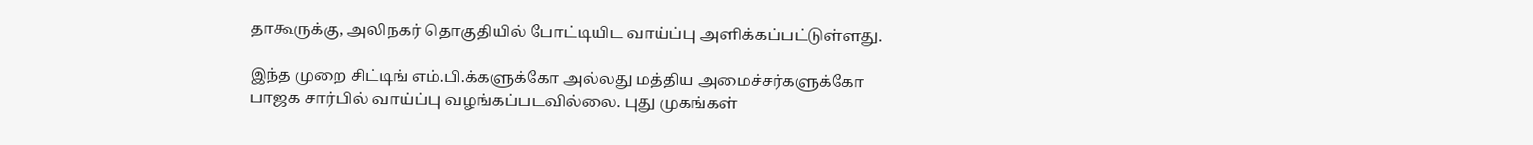தாகூருக்கு, அலிநகர் தொகுதியில் போட்டியிட வாய்ப்பு அளிக்கப்பட்டுள்ளது.

இந்த முறை சிட்டிங் எம்.பி.க்களுக்கோ அல்லது மத்திய அமைச்சர்களுக்கோ பாஜக சார்பில் வாய்ப்பு வழங்கப்படவில்லை. புது முகங்கள்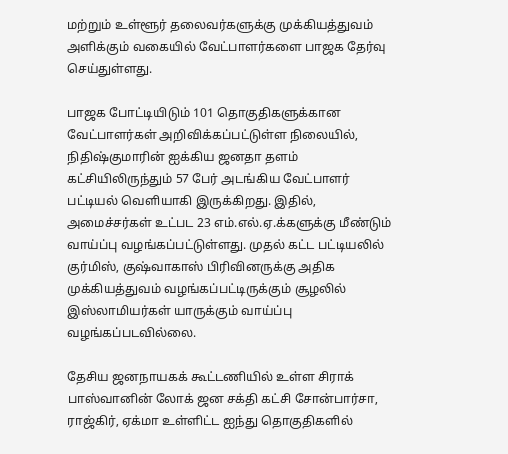மற்றும் உள்ளூர் தலைவர்களுக்கு முக்கியத்துவம் அளிக்கும் வகையில் வேட்பாளர்களை பாஜக தேர்வு செய்துள்ளது.

பாஜக போட்டியிடும் 101 தொகுதிகளுக்கான வேட்பாளர்கள் அறிவிக்கப்பட்டுள்ள நிலையில், நிதிஷ்குமாரின் ஐக்கிய ஜனதா தளம் கட்சியிலிருந்தும் 57 பேர் அடங்கிய வேட்பாளர் பட்டியல் வெளியாகி இருக்கிறது. இதில், அமைச்சர்கள் உட்பட 23 எம்.எல்.ஏ.க்களுக்கு மீண்டும் வாய்ப்பு வழங்கப்பட்டுள்ளது. முதல் கட்ட பட்டியலில் குர்மிஸ், குஷ்வாகாஸ் பிரிவினருக்கு அதிக முக்கியத்துவம் வழங்கப்பட்டிருக்கும் சூழலில் இஸ்லாமியர்கள் யாருக்கும் வாய்ப்பு வழங்கப்படவில்லை.

தேசிய ஜனநாயகக் கூட்டணியில் உள்ள சிராக் பாஸ்வானின் லோக் ஜன சக்தி கட்சி சோன்பார்சா, ராஜ்கிர், ஏக்மா உள்ளிட்ட ஐந்து தொகுதிகளில்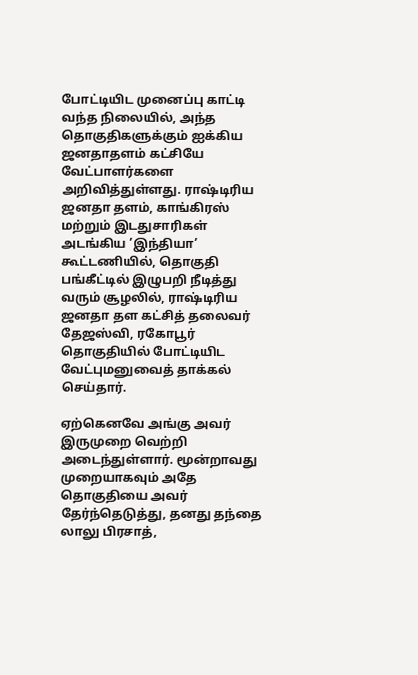போட்டியிட முனைப்பு காட்டி வந்த நிலையில், அந்த தொகுதிகளுக்கும் ஐக்கிய ஜனதாதளம் கட்சியே வேட்பாளர்களை அறிவித்துள்ளது. ராஷ்டிரிய ஜனதா தளம், காங்கிரஸ் மற்றும் இடதுசாரிகள் அடங்கிய ’இந்தியா’ கூட்டணியில், தொகுதி பங்கீட்டில் இழுபறி நீடித்து வரும் சூழலில், ராஷ்டிரிய ஜனதா தள கட்சித் தலைவர் தேஜஸ்வி, ரகோபூர் தொகுதியில் போட்டியிட வேட்புமனுவைத் தாக்கல் செய்தார்.

ஏற்கெனவே அங்கு அவர் இருமுறை வெற்றி அடைந்துள்ளார். மூன்றாவது முறையாகவும் அதே தொகுதியை அவர் தேர்ந்தெடுத்து, தனது தந்தை லாலு பிரசாத்,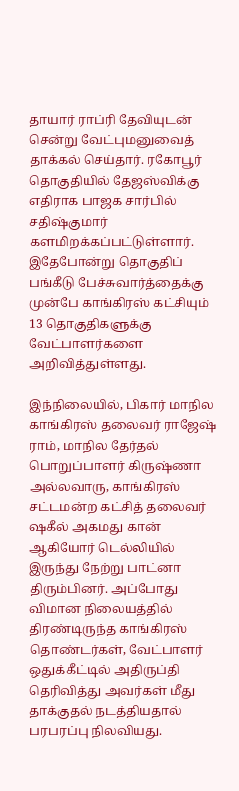தாயார் ராப்ரி தேவியுடன் சென்று வேட்புமனுவைத் தாக்கல் செய்தார். ரகோபூர் தொகுதியில் தேஜஸ்விக்கு எதிராக பாஜக சார்பில் சதிஷ்குமார் களமிறக்கப்பட்டுள்ளார். இதேபோன்று தொகுதிப் பங்கீடு பேச்சுவார்த்தைக்கு முன்பே காங்கிரஸ் கட்சியும் 13 தொகுதிகளுக்கு வேட்பாளர்களை அறிவித்துள்ளது.

இந்நிலையில், பிகார் மாநில காங்கிரஸ் தலைவர் ராஜேஷ் ராம், மாநில தேர்தல் பொறுப்பாளர் கிருஷ்ணா அல்லவாரு, காங்கிரஸ் சட்டமன்ற கட்சித் தலைவர் ஷகீல் அகமது கான் ஆகியோர் டெல்லியில் இருந்து நேற்று பாட்னா திரும்பினர். அப்போது விமான நிலையத்தில் திரண்டிருந்த காங்கிரஸ் தொண்டர்கள், வேட்பாளர் ஒதுக்கீட்டில் அதிருப்தி தெரிவித்து அவர்கள் மீது தாக்குதல் நடத்தியதால் பரபரப்பு நிலவியது.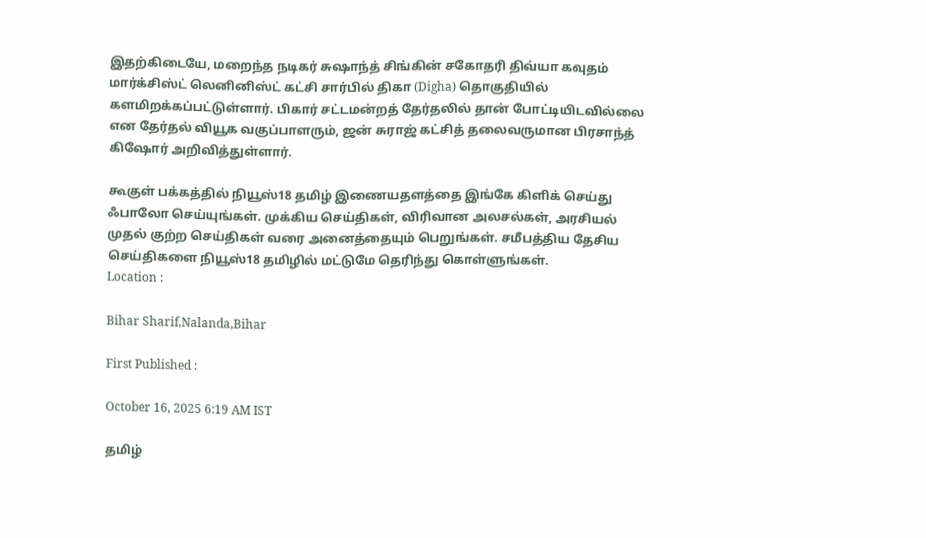இதற்கிடையே, மறைந்த நடிகர் சுஷாந்த் சிங்கின் சகோதரி திவ்யா கவுதம் மார்க்சிஸ்ட் லெனினிஸ்ட் கட்சி சார்பில் திகா (Digha) தொகுதியில் களமிறக்கப்பட்டுள்ளார். பிகார் சட்டமன்றத் தேர்தலில் தான் போட்டியிடவில்லை என தேர்தல் வியூக வகுப்பாளரும், ஜன் சுராஜ் கட்சித் தலைவருமான பிரசாந்த் கிஷோர் அறிவித்துள்ளார்.

கூகுள் பக்கத்தில் நியூஸ்18 தமிழ் இணையதளத்தை இங்கே கிளிக் செய்து ஃபாலோ செய்யுங்கள். முக்கிய செய்திகள், விரிவான அலசல்கள், அரசியல் முதல் குற்ற செய்திகள் வரை அனைத்தையும் பெறுங்கள். சமீபத்திய தேசிய செய்திகளை நியூஸ்18 தமிழில் மட்டுமே தெரிந்து கொள்ளுங்கள்.
Location :

Bihar Sharif,Nalanda,Bihar

First Published :

October 16, 2025 6:19 AM IST

தமிழ்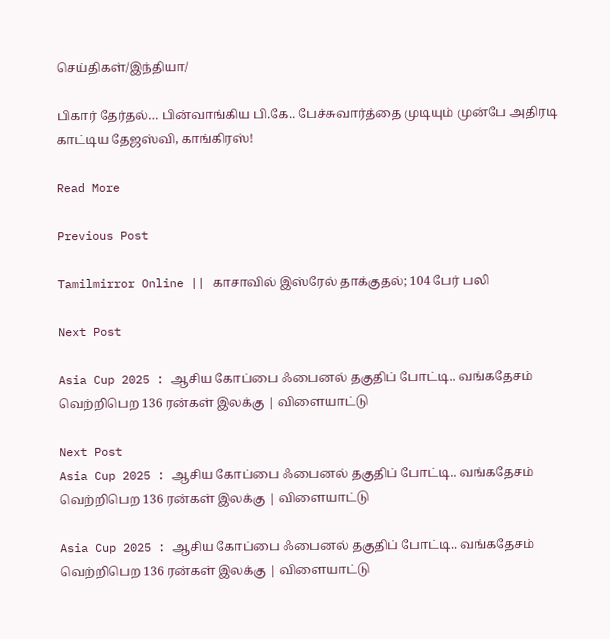செய்திகள்/இந்தியா/

பிகார் தேர்தல்… பின்வாங்கிய பி.கே.. பேச்சுவார்த்தை முடியும் முன்பே அதிரடி காட்டிய தேஜஸ்வி, காங்கிரஸ்!

Read More

Previous Post

Tamilmirror Online || காசாவில் இஸ்ரேல் தாக்குதல்; 104 பேர் பலி

Next Post

Asia Cup 2025 : ஆசிய கோப்பை ஃபைனல் தகுதிப் போட்டி.. வங்கதேசம் வெற்றிபெற 136 ரன்கள் இலக்கு | விளையாட்டு

Next Post
Asia Cup 2025 : ஆசிய கோப்பை ஃபைனல் தகுதிப் போட்டி.. வங்கதேசம் வெற்றிபெற 136 ரன்கள் இலக்கு | விளையாட்டு

Asia Cup 2025 : ஆசிய கோப்பை ஃபைனல் தகுதிப் போட்டி.. வங்கதேசம் வெற்றிபெற 136 ரன்கள் இலக்கு | விளையாட்டு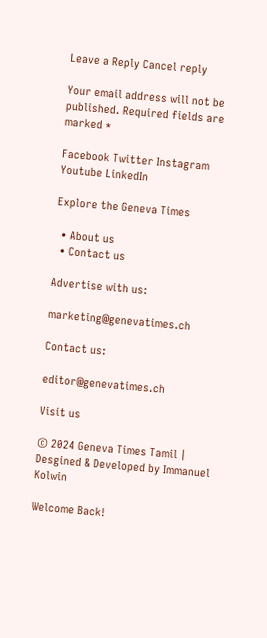Leave a Reply Cancel reply

Your email address will not be published. Required fields are marked *

Facebook Twitter Instagram Youtube LinkedIn

Explore the Geneva Times

  • About us
  • Contact us

Advertise with us:

marketing@genevatimes.ch

Contact us:

editor@genevatimes.ch

Visit us

© 2024 Geneva Times Tamil | Desgined & Developed by Immanuel Kolwin

Welcome Back!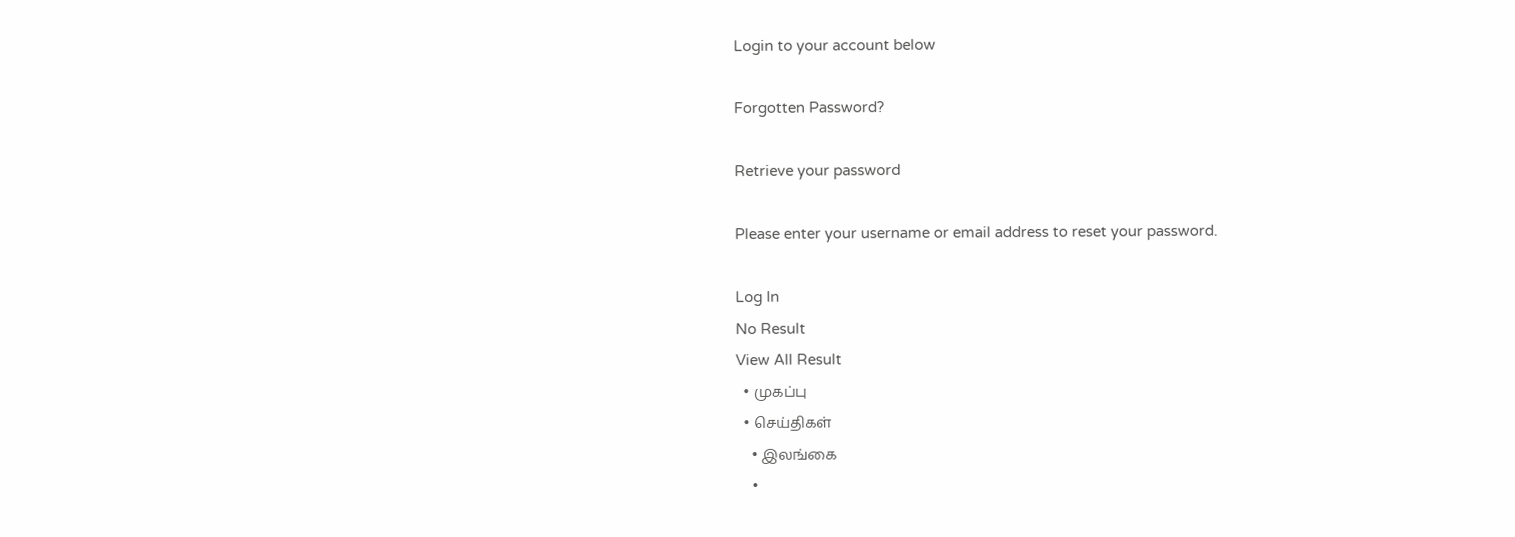Login to your account below

Forgotten Password?

Retrieve your password

Please enter your username or email address to reset your password.

Log In
No Result
View All Result
  • முகப்பு
  • செய்திகள்
    • இலங்கை
    •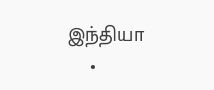இந்தியா
    •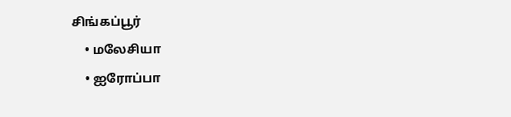சிங்கப்பூர்
    • மலேசியா
    • ஐரோப்பா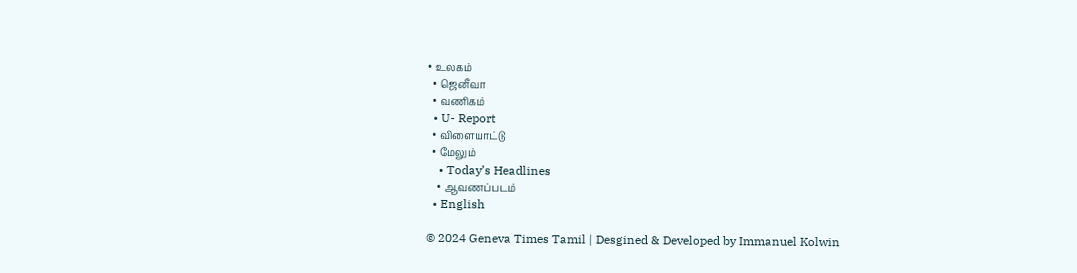• உலகம்
  • ஜெனீவா
  • வணிகம்
  • U- Report
  • விளையாட்டு
  • மேலும்
    • Today’s Headlines
    • ஆவணப்படம்
  • English

© 2024 Geneva Times Tamil | Desgined & Developed by Immanuel Kolwin